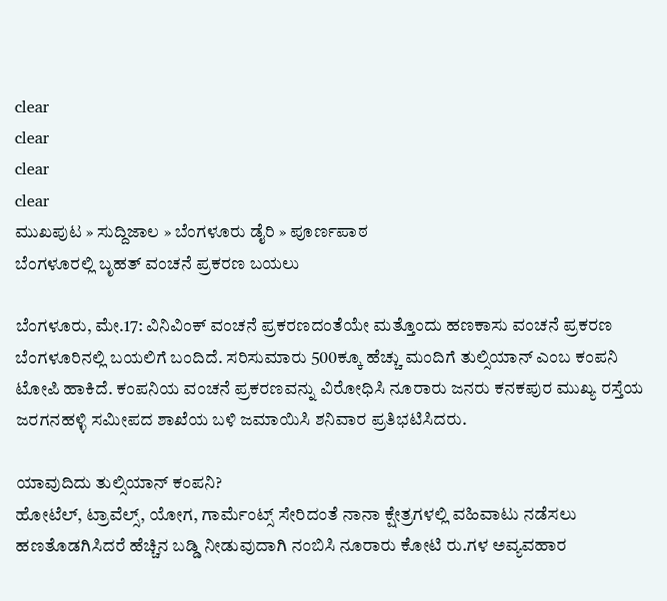clear
clear
clear
clear
ಮುಖಪುಟ » ಸುದ್ದಿಜಾಲ » ಬೆಂಗಳೂರು ಡೈರಿ » ಪೂರ್ಣಪಾಠ
ಬೆಂಗಳೂರಲ್ಲಿ ಬೃಹತ್ ವಂಚನೆ ಪ್ರಕರಣ ಬಯಲು

ಬೆಂಗಳೂರು, ಮೇ.17: ವಿನಿವಿಂಕ್ ವಂಚನೆ ಪ್ರಕರಣದಂತೆಯೇ ಮತ್ತೊಂದು ಹಣಕಾಸು ವಂಚನೆ ಪ್ರಕರಣ ಬೆಂಗಳೂರಿನಲ್ಲಿ ಬಯಲಿಗೆ ಬಂದಿದೆ. ಸರಿಸುಮಾರು 500ಕ್ಕೂ ಹೆಚ್ಚು ಮಂದಿಗೆ ತುಲ್ಸಿಯಾನ್ ಎಂಬ ಕಂಪನಿ ಟೋಪಿ ಹಾಕಿದೆ. ಕಂಪನಿಯ ವಂಚನೆ ಪ್ರಕರಣವನ್ನು ವಿರೋಧಿಸಿ ನೂರಾರು ಜನರು ಕನಕಪುರ ಮುಖ್ಯ ರಸ್ತೆಯ ಜರಗನಹಳ್ಳಿ ಸಮೀಪದ ಶಾಖೆಯ ಬಳಿ ಜಮಾಯಿಸಿ ಶನಿವಾರ ಪ್ರತಿಭಟಿಸಿದರು.

ಯಾವುದಿದು ತುಲ್ಸಿಯಾನ್ ಕಂಪನಿ?
ಹೋಟೆಲ್, ಟ್ರಾವೆಲ್ಸ್, ಯೋಗ, ಗಾರ್ಮೆಂಟ್ಸ್ ಸೇರಿದಂತೆ ನಾನಾ ಕ್ಷೇತ್ರಗಳಲ್ಲಿ ವಹಿವಾಟು ನಡೆಸಲು ಹಣತೊಡಗಿಸಿದರೆ ಹೆಚ್ಚಿನ ಬಡ್ಡಿ ನೀಡುವುದಾಗಿ ನಂಬಿಸಿ ನೂರಾರು ಕೋಟಿ ರು.ಗಳ ಅವ್ಯವಹಾರ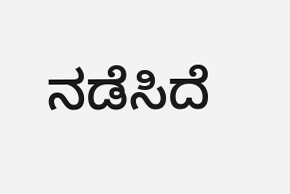ನಡೆಸಿದೆ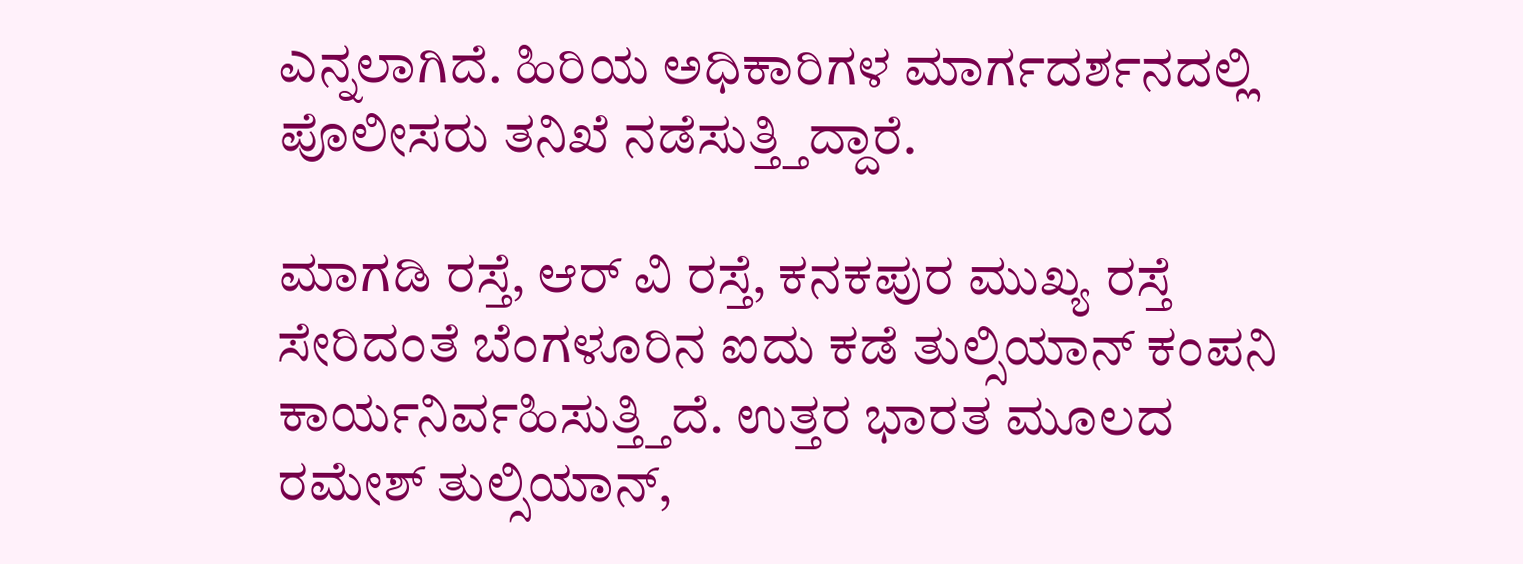ಎನ್ನಲಾಗಿದೆ. ಹಿರಿಯ ಅಧಿಕಾರಿಗಳ ಮಾರ್ಗದರ್ಶನದಲ್ಲಿ ಪೊಲೀಸರು ತನಿಖೆ ನಡೆಸುತ್ತ್ತಿದ್ದಾರೆ.

ಮಾಗಡಿ ರಸ್ತೆ, ಆರ್ ವಿ ರಸ್ತೆ, ಕನಕಪುರ ಮುಖ್ಯ ರಸ್ತೆ ಸೇರಿದಂತೆ ಬೆಂಗಳೂರಿನ ಐದು ಕಡೆ ತುಲ್ಸಿಯಾನ್ ಕಂಪನಿ ಕಾರ್ಯನಿರ್ವಹಿಸುತ್ತ್ತಿದೆ. ಉತ್ತರ ಭಾರತ ಮೂಲದ ರಮೇಶ್ ತುಲ್ಸಿಯಾನ್,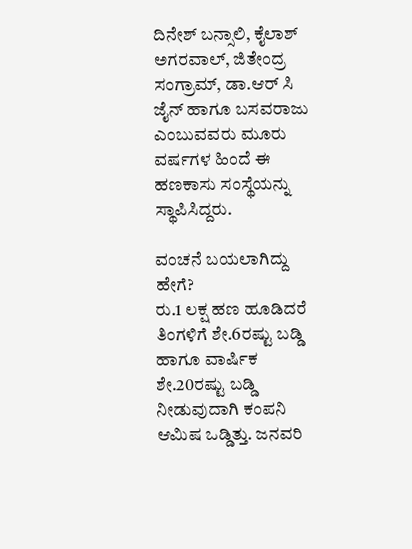ದಿನೇಶ್ ಬನ್ಸಾಲಿ, ಕೈಲಾಶ್ ಅಗರವಾಲ್, ಜಿತೇಂದ್ರ ಸಂಗ್ರಾಮ್, ಡಾ.ಆರ್ ಸಿ ಜೈನ್ ಹಾಗೂ ಬಸವರಾಜು ಎಂಬುವವರು ಮೂರು ವರ್ಷಗಳ ಹಿಂದೆ ಈ ಹಣಕಾಸು ಸಂಸ್ಥೆಯನ್ನು ಸ್ಥಾಪಿಸಿದ್ದರು.

ವಂಚನೆ ಬಯಲಾಗಿದ್ದು ಹೇಗೆ?
ರು.1 ಲಕ್ಷ ಹಣ ಹೂಡಿದರೆ ತಿಂಗಳಿಗೆ ಶೇ.6ರಷ್ಟು ಬಡ್ಡಿ ಹಾಗೂ ವಾರ್ಷಿಕ ಶೇ.20ರಷ್ಟು ಬಡ್ಡಿ ನೀಡುವುದಾಗಿ ಕಂಪನಿ ಆಮಿಷ ಒಡ್ಡಿತ್ತು. ಜನವರಿ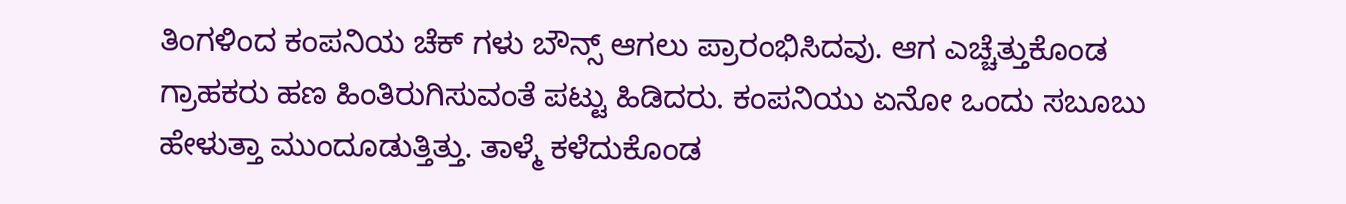ತಿಂಗಳಿಂದ ಕಂಪನಿಯ ಚೆಕ್ ಗಳು ಬೌನ್ಸ್ ಆಗಲು ಪ್ರಾರಂಭಿಸಿದವು. ಆಗ ಎಚ್ಚೆತ್ತುಕೊಂಡ ಗ್ರಾಹಕರು ಹಣ ಹಿಂತಿರುಗಿಸುವಂತೆ ಪಟ್ಟು ಹಿಡಿದರು. ಕಂಪನಿಯು ಏನೋ ಒಂದು ಸಬೂಬು ಹೇಳುತ್ತಾ ಮುಂದೂಡುತ್ತಿತ್ತು. ತಾಳ್ಮೆ ಕಳೆದುಕೊಂಡ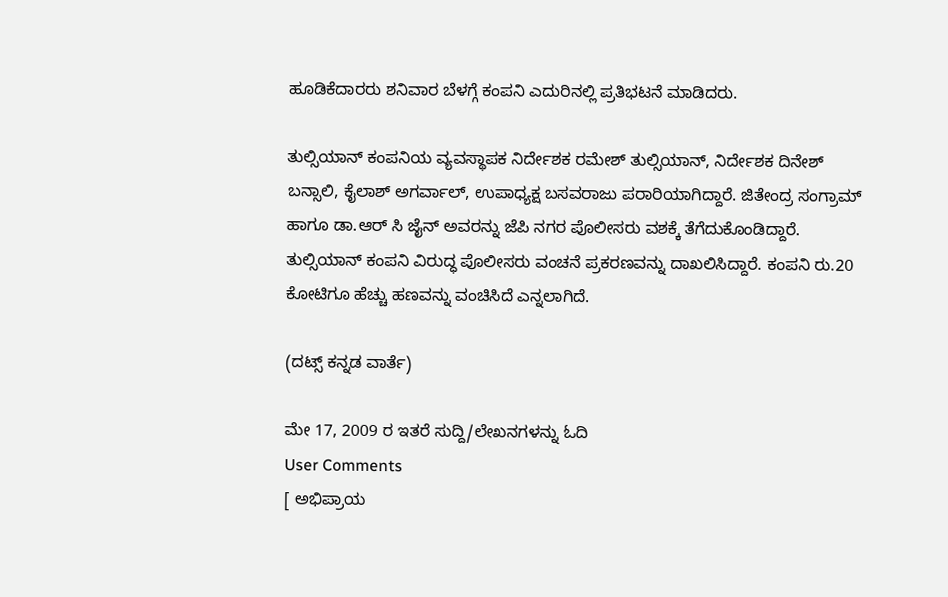ಹೂಡಿಕೆದಾರರು ಶನಿವಾರ ಬೆಳಗ್ಗೆ ಕಂಪನಿ ಎದುರಿನಲ್ಲಿ ಪ್ರತಿಭಟನೆ ಮಾಡಿದರು.

ತುಲ್ಸಿಯಾನ್ ಕಂಪನಿಯ ವ್ಯವಸ್ಥಾಪಕ ನಿರ್ದೇಶಕ ರಮೇಶ್ ತುಲ್ಸಿಯಾನ್, ನಿರ್ದೇಶಕ ದಿನೇಶ್ ಬನ್ಸಾಲಿ, ಕೈಲಾಶ್ ಅಗರ್ವಾಲ್, ಉಪಾಧ್ಯಕ್ಷ ಬಸವರಾಜು ಪರಾರಿಯಾಗಿದ್ದಾರೆ. ಜಿತೇಂದ್ರ ಸಂಗ್ರಾಮ್ ಹಾಗೂ ಡಾ.ಆರ್ ಸಿ ಜೈನ್ ಅವರನ್ನು ಜೆಪಿ ನಗರ ಪೊಲೀಸರು ವಶಕ್ಕೆ ತೆಗೆದುಕೊಂಡಿದ್ದಾರೆ. ತುಲ್ಸಿಯಾನ್ ಕಂಪನಿ ವಿರುದ್ಧ ಪೊಲೀಸರು ವಂಚನೆ ಪ್ರಕರಣವನ್ನು ದಾಖಲಿಸಿದ್ದಾರೆ. ಕಂಪನಿ ರು.20 ಕೋಟಿಗೂ ಹೆಚ್ಚು ಹಣವನ್ನು ವಂಚಿಸಿದೆ ಎನ್ನಲಾಗಿದೆ.

(ದಟ್ಸ್ ಕನ್ನಡ ವಾರ್ತೆ)

ಮೇ 17, 2009 ರ ಇತರೆ ಸುದ್ದಿ/ಲೇಖನಗಳನ್ನು ಓದಿ
User Comments
[ ಅಭಿಪ್ರಾಯ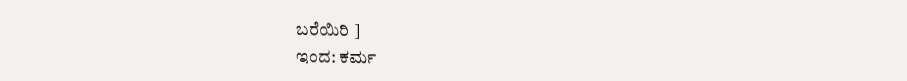ಬರೆಯಿರಿ ]
ಇಂದ: ಕರ್ಮ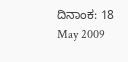ದಿನಾಂಕ: 18 May 2009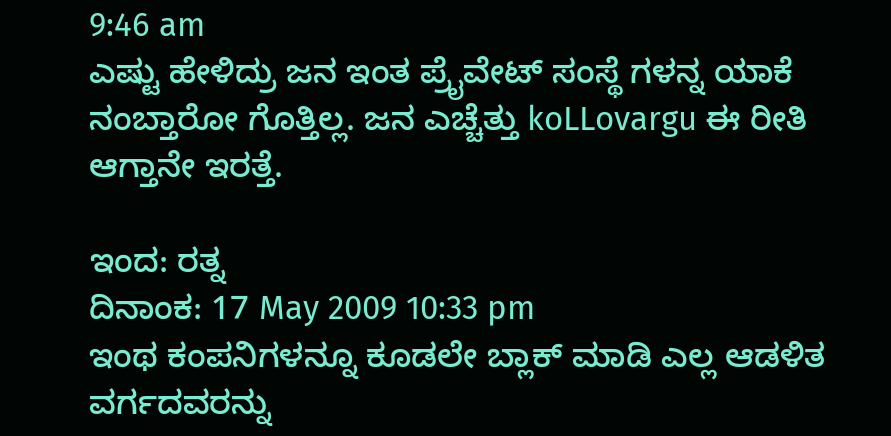9:46 am
ಎಷ್ಟು ಹೇಳಿದ್ರು ಜನ ಇಂತ ಪ್ರೈವೇಟ್ ಸಂಸ್ಥೆ ಗಳನ್ನ ಯಾಕೆ ನಂಬ್ತಾರೋ ಗೊತ್ತಿಲ್ಲ. ಜನ ಎಚ್ಚೆತ್ತು koLLovargu ಈ ರೀತಿ ಆಗ್ತಾನೇ ಇರತ್ತೆ.

ಇಂದ: ರತ್ನ
ದಿನಾಂಕ: 17 May 2009 10:33 pm
ಇಂಥ ಕಂಪನಿಗಳನ್ನೂ ಕೂಡಲೇ ಬ್ಲಾಕ್ ಮಾಡಿ ಎಲ್ಲ ಆಡಳಿತ ವರ್ಗದವರನ್ನು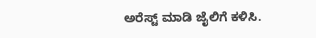ಅರೆಸ್ಟ್ ಮಾಡಿ ಜೈಲಿಗೆ ಕಳಿಸಿ.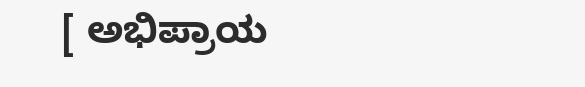[ ಅಭಿಪ್ರಾಯ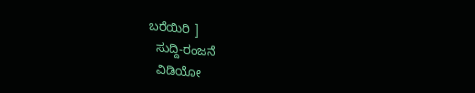ಬರೆಯಿರಿ ]
  ಸುದ್ದಿ-ರಂಜನೆ
  ವಿಡಿಯೋ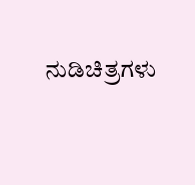ನುಡಿಚಿತ್ರಗಳು